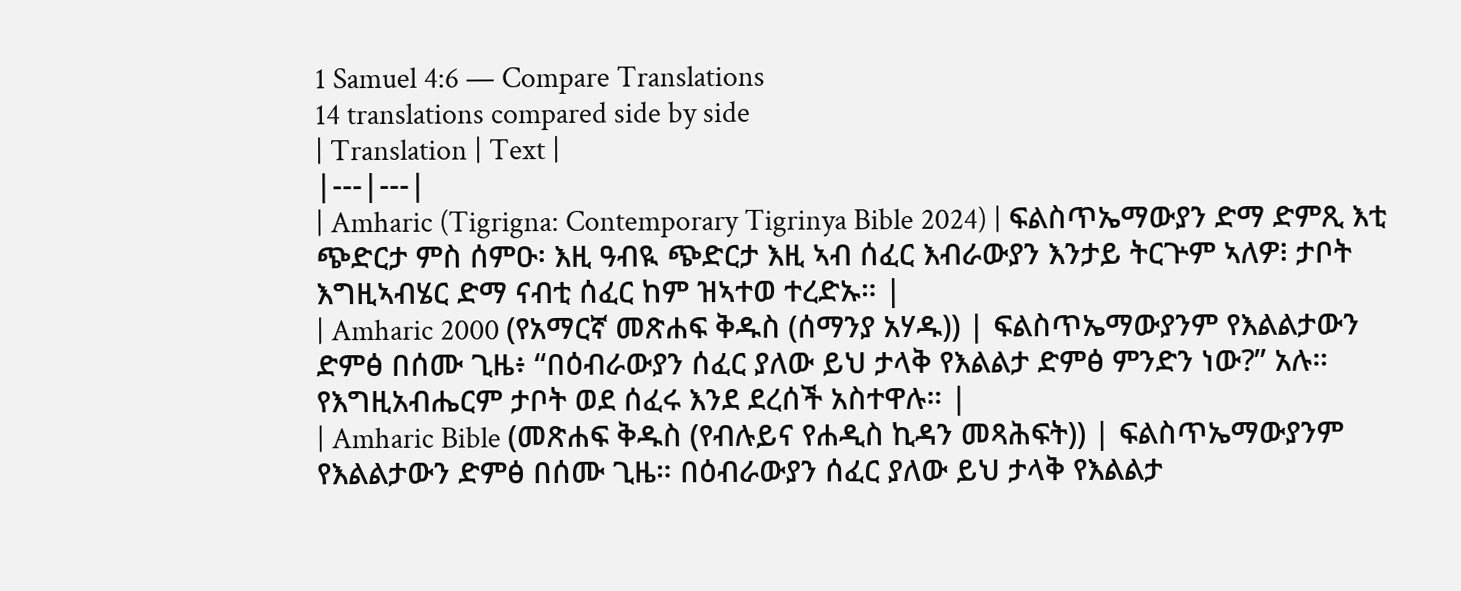1 Samuel 4:6 — Compare Translations
14 translations compared side by side
| Translation | Text |
|---|---|
| Amharic (Tigrigna: Contemporary Tigrinya Bible 2024) | ፍልስጥኤማውያን ድማ ድምጺ እቲ ጭድርታ ምስ ሰምዑ፡ እዚ ዓብዪ ጭድርታ እዚ ኣብ ሰፈር እብራውያን እንታይ ትርጕም ኣለዎ፧ ታቦት እግዚኣብሄር ድማ ናብቲ ሰፈር ከም ዝኣተወ ተረድኡ። |
| Amharic 2000 (የአማርኛ መጽሐፍ ቅዱስ (ሰማንያ አሃዱ)) | ፍልስጥኤማውያንም የእልልታውን ድምፅ በሰሙ ጊዜ፥ “በዕብራውያን ሰፈር ያለው ይህ ታላቅ የእልልታ ድምፅ ምንድን ነው?” አሉ። የእግዚአብሔርም ታቦት ወደ ሰፈሩ እንደ ደረሰች አስተዋሉ። |
| Amharic Bible (መጽሐፍ ቅዱስ (የብሉይና የሐዲስ ኪዳን መጻሕፍት)) | ፍልስጥኤማውያንም የእልልታውን ድምፅ በሰሙ ጊዜ። በዕብራውያን ሰፈር ያለው ይህ ታላቅ የእልልታ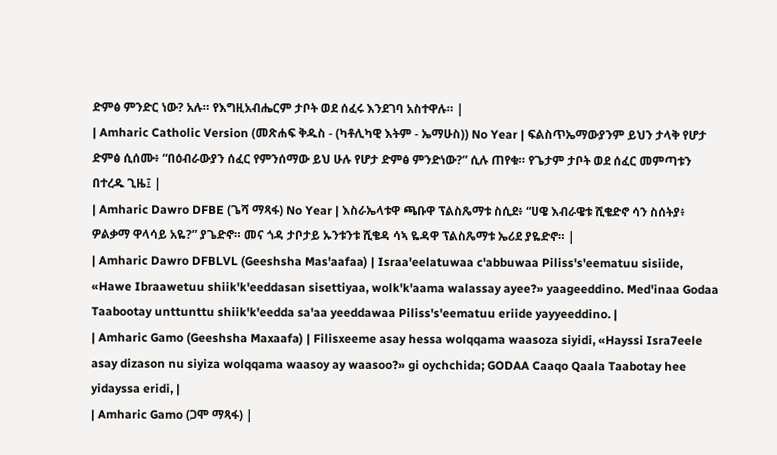ድምፅ ምንድር ነው? አሉ። የእግዚአብሔርም ታቦት ወደ ሰፈሩ እንደገባ አስተዋሉ። |
| Amharic Catholic Version (መጽሐፍ ቅዱስ - (ካቶሊካዊ እትም - ኤማሁስ)) No Year | ፍልስጥኤማውያንም ይህን ታላቅ የሆታ ድምፅ ሲሰሙ፥ “በዕብራውያን ሰፈር የምንሰማው ይህ ሁሉ የሆታ ድምፅ ምንድነው?” ሲሉ ጠየቁ። የጌታም ታቦት ወደ ሰፈር መምጣቱን በተረዱ ጊዜ፤ |
| Amharic Dawro DFBE (ጌሻ ማጻፋ) No Year | እስራኤላቱዋ ጫቡዋ ፕልስጼማቱ ስሲደ፥ “ሀዌ እብራዌቱ ሺቄድኖ ሳን ስሰትያ፥ ዎልቃማ ዋላሳይ አዬ?” ያጌድኖ። መና ጎዳ ታቦታይ ኡንቱንቱ ሺቄዳ ሳኣ ዬዳዋ ፕልስጼማቱ ኤሪደ ያዬድኖ። |
| Amharic Dawro DFBLVL (Geeshsha Mas'aafaa) | Israa'eelatuwaa c'abbuwaa Piliss's'eematuu sisiide, «Hawe Ibraawetuu shiik'k'eeddasan sisettiyaa, wolk'k'aama walassay ayee?» yaageeddino. Med'inaa Godaa Taabootay unttunttu shiik'k'eedda sa'aa yeeddawaa Piliss's'eematuu eriide yayyeeddino. |
| Amharic Gamo (Geeshsha Maxaafa) | Filisxeeme asay hessa wolqqama waasoza siyidi, «Hayssi Isra7eele asay dizason nu siyiza wolqqama waasoy ay waasoo?» gi oychchida; GODAA Caaqo Qaala Taabotay hee yidayssa eridi, |
| Amharic Gamo (ጋሞ ማጻፋ) |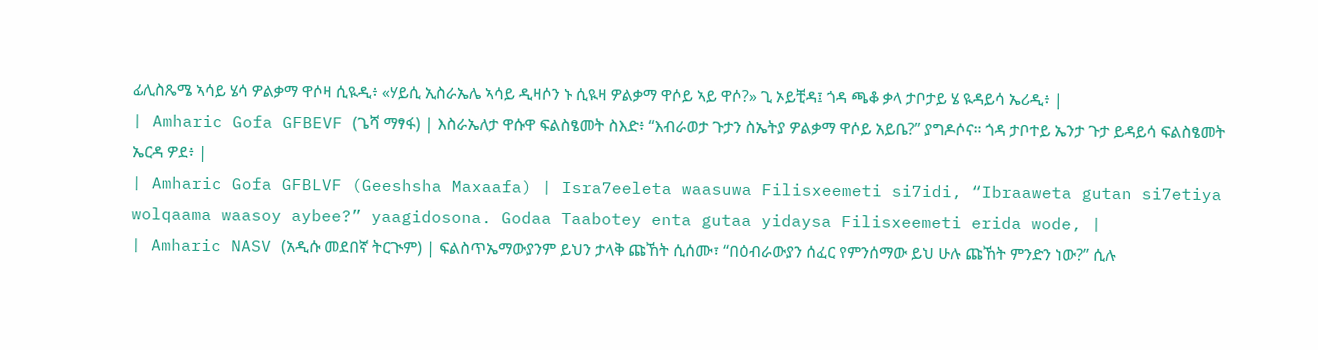ፊሊስጼሜ ኣሳይ ሄሳ ዎልቃማ ዋሶዛ ሲዪዲ፥ «ሃይሲ ኢስራኤሌ ኣሳይ ዲዛሶን ኑ ሲዪዛ ዎልቃማ ዋሶይ ኣይ ዋሶ?» ጊ ኦይቺዳ፤ ጎዳ ጫቆ ቃላ ታቦታይ ሄ ዪዳይሳ ኤሪዲ፥ |
| Amharic Gofa GFBEVF (ጌሻ ማፃፋ) | እስራኤለታ ዋሱዋ ፍልስፄመት ስእድ፥ “እብራወታ ጉታን ስኤትያ ዎልቃማ ዋሶይ አይቤ?” ያግዶሶና። ጎዳ ታቦተይ ኤንታ ጉታ ይዳይሳ ፍልስፄመት ኤርዳ ዎደ፥ |
| Amharic Gofa GFBLVF (Geeshsha Maxaafa) | Isra7eeleta waasuwa Filisxeemeti si7idi, “Ibraaweta gutan si7etiya wolqaama waasoy aybee?” yaagidosona. Godaa Taabotey enta gutaa yidaysa Filisxeemeti erida wode, |
| Amharic NASV (አዲሱ መደበኛ ትርጒም) | ፍልስጥኤማውያንም ይህን ታላቅ ጩኸት ሲሰሙ፣ “በዕብራውያን ሰፈር የምንሰማው ይህ ሁሉ ጩኸት ምንድን ነው?” ሲሉ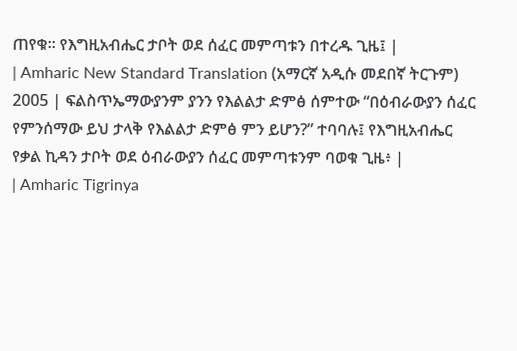ጠየቁ። የእግዚአብሔር ታቦት ወደ ሰፈር መምጣቱን በተረዱ ጊዜ፤ |
| Amharic New Standard Translation (አማርኛ አዲሱ መደበኛ ትርጉም) 2005 | ፍልስጥኤማውያንም ያንን የእልልታ ድምፅ ሰምተው “በዕብራውያን ሰፈር የምንሰማው ይህ ታላቅ የእልልታ ድምፅ ምን ይሆን?” ተባባሉ፤ የእግዚአብሔር የቃል ኪዳን ታቦት ወደ ዕብራውያን ሰፈር መምጣቱንም ባወቁ ጊዜ፥ |
| Amharic Tigrinya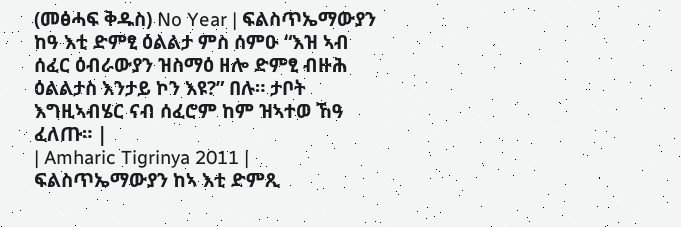(መፅሓፍ ቅዱስ) No Year | ፍልስጥኤማውያን ከዓ እቲ ድምፂ ዕልልታ ምስ ሰምዑ “እዝ ኣብ ሰፈር ዕብራውያን ዝስማዕ ዘሎ ድምፂ ብዙሕ ዕልልታስ እንታይ ኮን እዩ?” በሉ። ታቦት እግዚኣብሄር ናብ ሰፈሮም ከም ዝኣተወ ኸዓ ፈለጡ። |
| Amharic Tigrinya 2011 | ፍልስጥኤማውያን ከኣ እቲ ድምጺ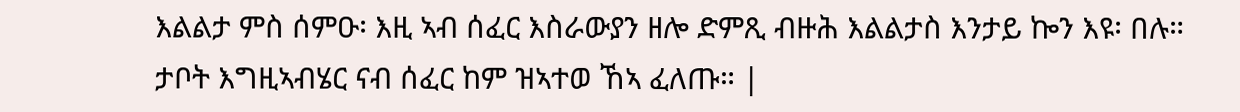እልልታ ምስ ሰምዑ፡ እዚ ኣብ ሰፈር እስራውያን ዘሎ ድምጺ ብዙሕ እልልታስ እንታይ ኰን እዩ፡ በሉ። ታቦት እግዚኣብሄር ናብ ሰፈር ከም ዝኣተወ ኸኣ ፈለጡ። |